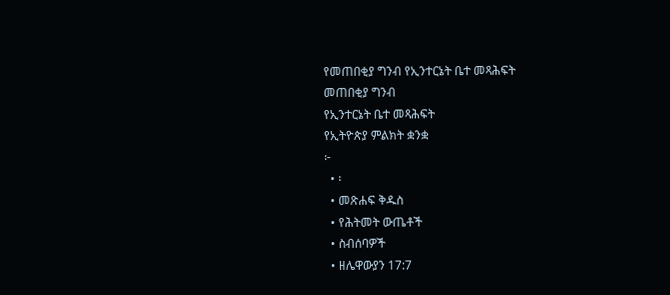የመጠበቂያ ግንብ የኢንተርኔት ቤተ መጻሕፍት
መጠበቂያ ግንብ
የኢንተርኔት ቤተ መጻሕፍት
የኢትዮጵያ ምልክት ቋንቋ
፦
  • ፡
  • መጽሐፍ ቅዱስ
  • የሕትመት ውጤቶች
  • ስብሰባዎች
  • ዘሌዋውያን 17:7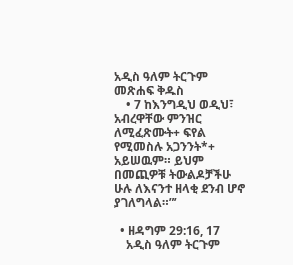አዲስ ዓለም ትርጉም መጽሐፍ ቅዱስ
    • 7 ከእንግዲህ ወዲህ፣ አብረዋቸው ምንዝር ለሚፈጽሙት+ ፍየል የሚመስሉ አጋንንት*+ አይሠዉም። ይህም በመጪዎቹ ትውልዶቻችሁ ሁሉ ለእናንተ ዘላቂ ደንብ ሆኖ ያገለግላል።”’

  • ዘዳግም 29:16, 17
    አዲስ ዓለም ትርጉም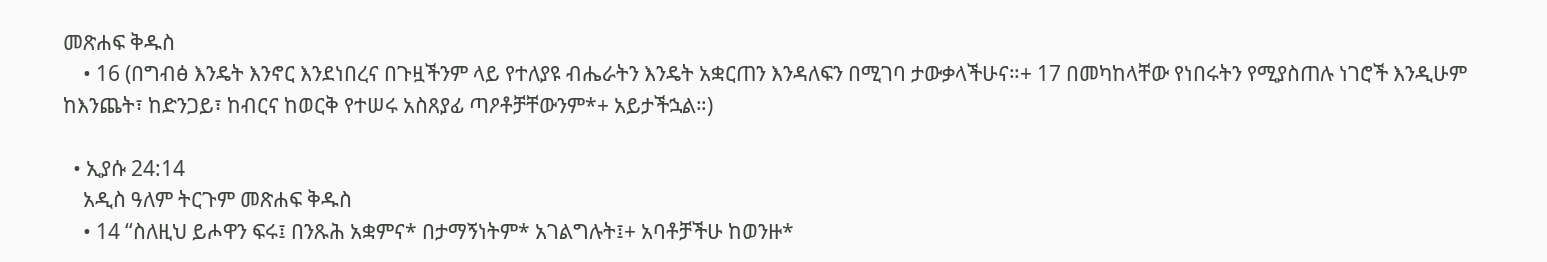መጽሐፍ ቅዱስ
    • 16 (በግብፅ እንዴት እንኖር እንደነበረና በጉዟችንም ላይ የተለያዩ ብሔራትን እንዴት አቋርጠን እንዳለፍን በሚገባ ታውቃላችሁና።+ 17 በመካከላቸው የነበሩትን የሚያስጠሉ ነገሮች እንዲሁም ከእንጨት፣ ከድንጋይ፣ ከብርና ከወርቅ የተሠሩ አስጸያፊ ጣዖቶቻቸውንም*+ አይታችኋል።)

  • ኢያሱ 24:14
    አዲስ ዓለም ትርጉም መጽሐፍ ቅዱስ
    • 14 “ስለዚህ ይሖዋን ፍሩ፤ በንጹሕ አቋምና* በታማኝነትም* አገልግሉት፤+ አባቶቻችሁ ከወንዙ*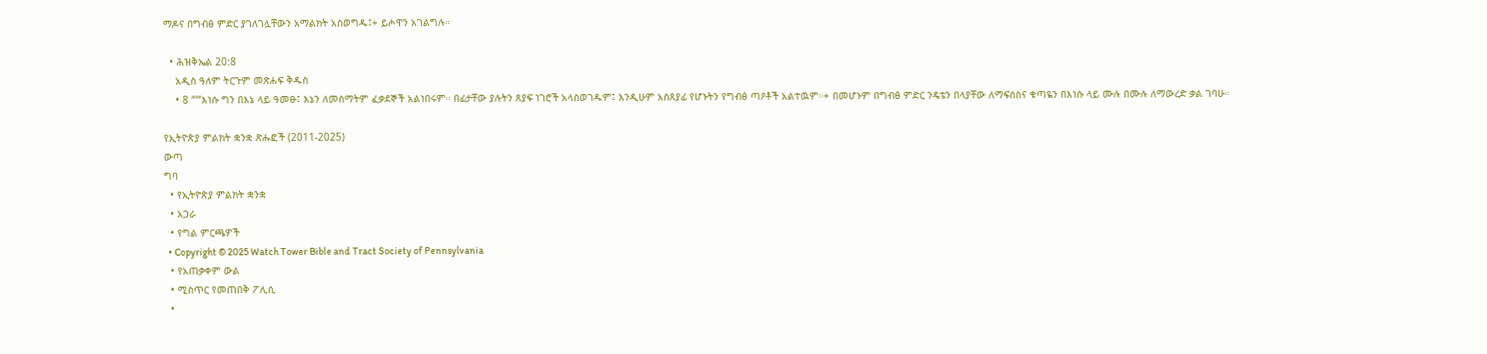ማዶና በግብፅ ምድር ያገለገሏቸውን አማልክት አስወግዱ፤+ ይሖዋን አገልግሉ።

  • ሕዝቅኤል 20:8
    አዲስ ዓለም ትርጉም መጽሐፍ ቅዱስ
    • 8 “‘“እነሱ ግን በእኔ ላይ ዓመፁ፤ እኔን ለመስማትም ፈቃደኞች አልነበሩም። በፊታቸው ያሉትን ጸያፍ ነገሮች አላስወገዱም፤ እንዲሁም አስጸያፊ የሆኑትን የግብፅ ጣዖቶች አልተዉም።+ በመሆኑም በግብፅ ምድር ንዴቴን በላያቸው ለማፍሰስና ቁጣዬን በእነሱ ላይ ሙሉ በሙሉ ለማውረድ ቃል ገባሁ።

የኢትዮጵያ ምልክት ቋንቋ ጽሑፎች (2011-2025)
ውጣ
ግባ
  • የኢትዮጵያ ምልክት ቋንቋ
  • አጋራ
  • የግል ምርጫዎች
  • Copyright © 2025 Watch Tower Bible and Tract Society of Pennsylvania
  • የአጠቃቀም ውል
  • ሚስጥር የመጠበቅ ፖሊሲ
  •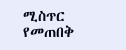ሚስጥር የመጠበቅ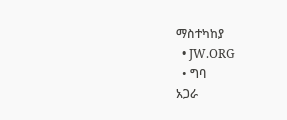ማስተካከያ
  • JW.ORG
  • ግባ
አጋራ